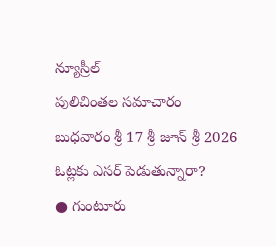న్యూస్రీల్
పులిచింతల సమాచారం
బుధవారం శ్రీ 17 శ్రీ జూన్ శ్రీ 2026
ఓట్లకు ఎసర్ పెడుతున్నారా?
● గుంటూరు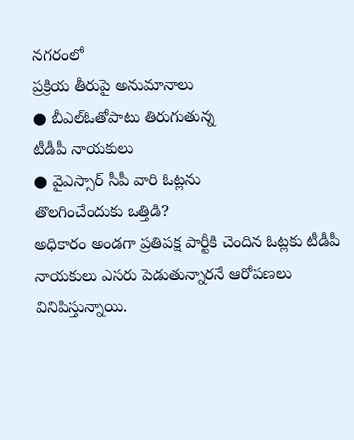నగరంలో
ప్రక్రియ తీరుపై అనుమానాలు
● బీఎల్ఓతోపాటు తిరుగుతున్న
టీడీపీ నాయకులు
● వైఎస్సార్ సీపీ వారి ఓట్లను
తొలగించేందుకు ఒత్తిడి?
అధికారం అండగా ప్రతిపక్ష పార్టీకి చెందిన ఓట్లకు టీడీపీ నాయకులు ఎసరు పెడుతున్నారనే ఆరోపణలు వినిపిస్తున్నాయి.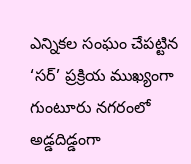ఎన్నికల సంఘం చేపట్టిన ‘సర్’ ప్రక్రియ ముఖ్యంగా గుంటూరు నగరంలో అడ్డదిడ్డంగా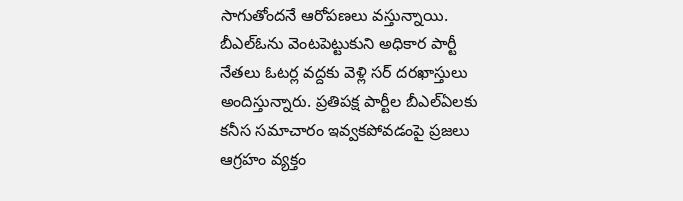సాగుతోందనే ఆరోపణలు వస్తున్నాయి. బీఎల్ఓను వెంటపెట్టుకుని అధికార పార్టీ నేతలు ఓటర్ల వద్దకు వెళ్లి సర్ దరఖాస్తులు అందిస్తున్నారు. ప్రతిపక్ష పార్టీల బీఎల్ఏలకు కనీస సమాచారం ఇవ్వకపోవడంపై ప్రజలు ఆగ్రహం వ్యక్తం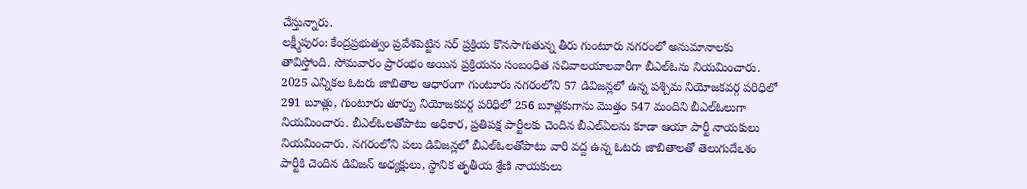చేస్తున్నారు.
లక్ష్మీపురం: కేంద్రప్రభుత్వం ప్రవేశపెట్టిన సర్ ప్రక్రియ కొనసాగుతున్న తీరు గుంటూరు నగరంలో అనుమానాలకు తావిస్తోంది. సోమవారం ప్రారంభం అయిన ప్రక్రియను సంబంధిత సచివాలయాలవారీగా బీఎల్ఓను నియమించారు. 2025 ఎన్నికల ఓటరు జాబితాల ఆధారంగా గుంటూరు నగరంలోని 57 డివిజన్లలో ఉన్న పశ్చిమ నియోజకవర్గ పరిధిలో 291 బూత్లు, గుంటూరు తూర్పు నియోజకవర్గ పరిధిలో 256 బూత్లకుగాను మొత్తం 547 మందిని బీఎల్ఓలుగా నియమించారు. బీఎల్ఓలతోపాటు అధికార, ప్రతిపక్ష పార్టీలకు చెందిన బీఎల్ఏలను కూడా ఆయా పార్టీ నాయకులు నియమించారు. నగరంలోని పలు డివిజన్లలో బీఎల్ఓలతోపాటు వారి వద్ద ఉన్న ఓటరు జాబితాలతో తెలుగుదేఽశం పార్టీకి చెందిన డివిజన్ అధ్యక్షులు, స్థానిక తృతీయ శ్రేణి నాయకులు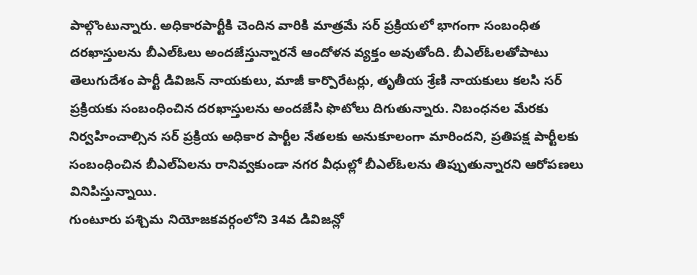పాల్గొంటున్నారు. అధికారపార్టీకి చెందిన వారికి మాత్రమే సర్ ప్రక్రియలో భాగంగా సంబంధిత దరఖాస్తులను బీఎల్ఓలు అందజేస్తున్నారనే ఆందోళన వ్యక్తం అవుతోంది. బీఎల్ఓలతోపాటు తెలుగుదేశం పార్టీ డివిజన్ నాయకులు, మాజీ కార్పొరేటర్లు, తృతీయ శ్రేణి నాయకులు కలసి సర్ ప్రక్రియకు సంబంధించిన దరఖాస్తులను అందజేసి ఫొటోలు దిగుతున్నారు. నిబంధనల మేరకు నిర్వహించాల్సిన సర్ ప్రక్రియ అధికార పార్టీల నేతలకు అనుకూలంగా మారిందని, ప్రతిపక్ష పార్టీలకు సంబంధించిన బీఎల్ఏలను రానివ్వకుండా నగర వీధుల్లో బీఎల్ఓలను తిప్పుతున్నారని ఆరోపణలు వినిపిస్తున్నాయి.
గుంటూరు పశ్చిమ నియోజకవర్గంలోని 34వ డివిజన్లో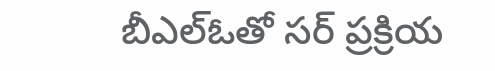బీఎల్ఓతో సర్ ప్రక్రియ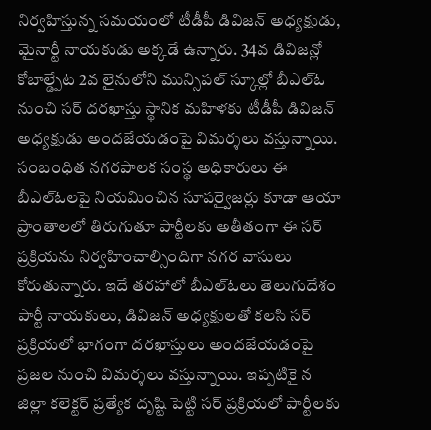నిర్వహిస్తున్న సమయంలో టీడీపీ డివిజన్ అధ్యక్షుడు, మైనార్టీ నాయకుడు అక్కడే ఉన్నారు. 34వ డివిజన్లో కోబాల్డ్పేట 2వ లైనులోని మున్సిపల్ స్కూల్లో బీఎల్ఓ నుంచి సర్ దరఖాస్తు స్థానిక మహిళకు టీడీపీ డివిజన్ అధ్యక్షుడు అందజేయడంపై విమర్శలు వస్తున్నాయి. సంబంధిత నగరపాలక సంస్థ అధికారులు ఈ బీఎల్ఓలపై నియమించిన సూపర్వైజర్లు కూడా ఆయా ప్రాంతాలలో తిరుగుతూ పార్టీలకు అతీతంగా ఈ సర్ ప్రక్రియను నిర్వహించాల్సిందిగా నగర వాసులు కోరుతున్నారు. ఇదే తరహాలో బీఎల్ఓలు తెలుగుదేశం పార్టీ నాయకులు, డివిజన్ అధ్యక్షులతో కలసి సర్ ప్రక్రియలో భాగంగా దరఖాస్తులు అందజేయడంపై ప్రజల నుంచి విమర్శలు వస్తున్నాయి. ఇప్పటికై న జిల్లా కలెక్టర్ ప్రత్యేక దృష్టి పెట్టి సర్ ప్రక్రియలో పార్టీలకు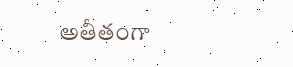అతీతంగా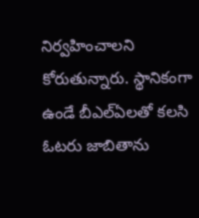నిర్వహించాలని కోరుతున్నారు. స్థానికంగా ఉండే బీఎల్ఏలతో కలసి ఓటరు జాబితాను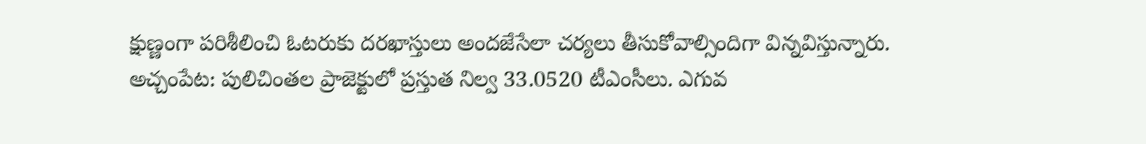క్షుణ్ణంగా పరిశీలించి ఓటరుకు దరఖాస్తులు అందజేసేలా చర్యలు తీసుకోవాల్సిందిగా విన్నవిస్తున్నారు.
అచ్చంపేట: పులిచింతల ప్రాజెక్టులో ప్రస్తుత నిల్వ 33.0520 టీఎంసీలు. ఎగువ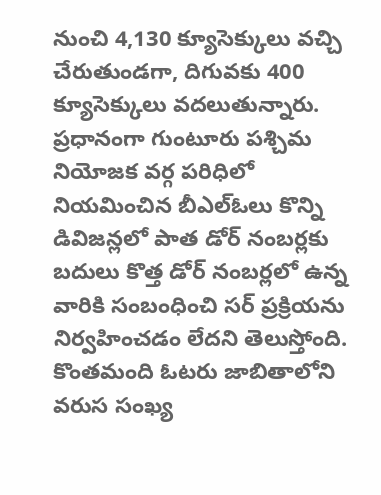నుంచి 4,130 క్యూసెక్కులు వచ్చి చేరుతుండగా, దిగువకు 400 క్యూసెక్కులు వదలుతున్నారు.
ప్రధానంగా గుంటూరు పశ్చిమ నియోజక వర్గ పరిధిలో నియమించిన బీఎల్ఓలు కొన్ని డివిజన్లలో పాత డోర్ నంబర్లకు బదులు కొత్త డోర్ నంబర్లలో ఉన్న వారికి సంబంధించి సర్ ప్రక్రియను నిర్వహించడం లేదని తెలుస్తోంది. కొంతమంది ఓటరు జాబితాలోని వరుస సంఖ్య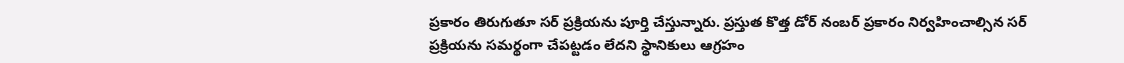ప్రకారం తిరుగుతూ సర్ ప్రక్రియను పూర్తి చేస్తున్నారు. ప్రస్తుత కొత్త డోర్ నంబర్ ప్రకారం నిర్వహించాల్సిన సర్ ప్రక్రియను సమర్థంగా చేపట్టడం లేదని స్థానికులు ఆగ్రహం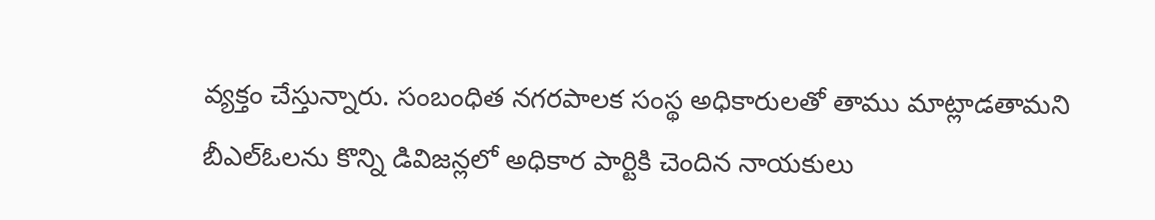వ్యక్తం చేస్తున్నారు. సంబంధిత నగరపాలక సంస్థ అధికారులతో తాము మాట్లాడతామని బీఎల్ఓలను కొన్ని డివిజన్లలో అధికార పార్టికి చెందిన నాయకులు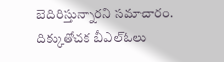బెదిరిస్తున్నారని సమాచారం. దిక్కుతోచక బీఎల్ఓలు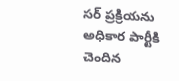సర్ ప్రక్రియను అధికార పార్టీకి చెందిన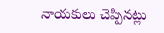నాయకులు చెప్పినట్లు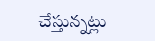చేస్తున్నట్లు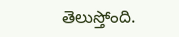తెలుస్తోంది.